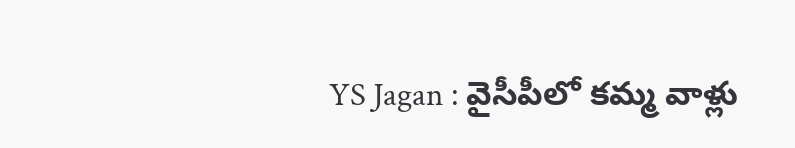YS Jagan : వైసీపీలో కమ్మ వాళ్లు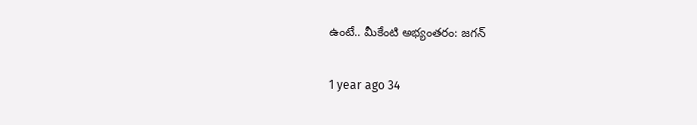ఉంటే.. మీకేంటి అభ్యంతరం: జగన్

1 year ago 34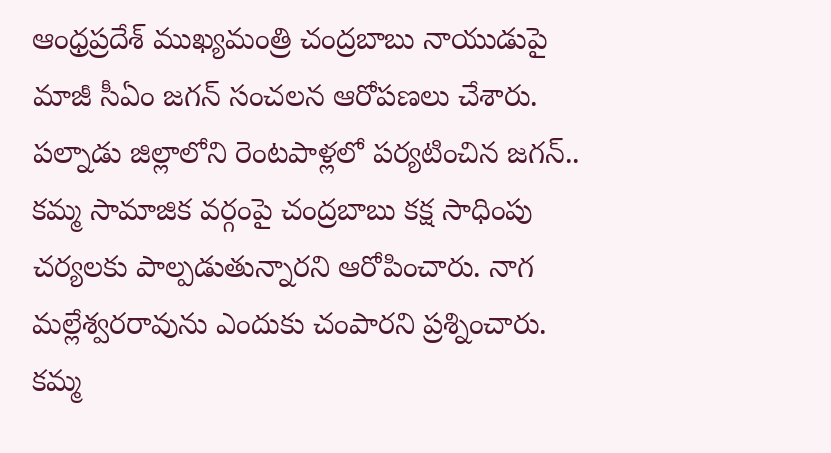ఆంధ్రప్రదేశ్ ముఖ్యమంత్రి చంద్రబాబు నాయుడుపై మాజీ సీఏం జగన్ సంచలన ఆరోపణలు చేశారు. పల్నాడు జిల్లాలోని రెంటపాళ్లలో పర్యటించిన జగన్.. కమ్మ సామాజిక వర్గంపై చంద్రబాబు కక్ష సాధింపు చర్యలకు పాల్పడుతున్నారని ఆరోపించారు. నాగ మల్లేశ్వరరావును ఎందుకు చంపారని ప్రశ్నించారు. కమ్మ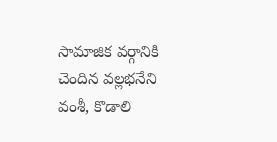సామాజిక వర్గానికి చెందిన వల్లభనేని వంశీ, కొడాలి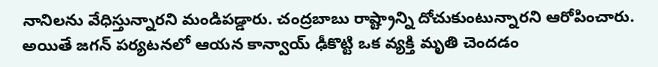నానిలను వేధిస్తున్నారని మండిపడ్డారు. చంద్రబాబు రాష్ట్రాన్ని దోచుకుంటున్నారని ఆరోపించారు. అయితే జగన్ పర్యటనలో ఆయన కాన్వాయ్ ఢీకొట్టి ఒక వ్యక్తి మృతి చెందడం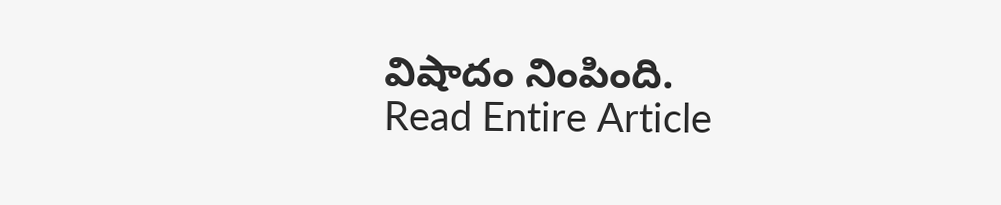విషాదం నింపింది.
Read Entire Article